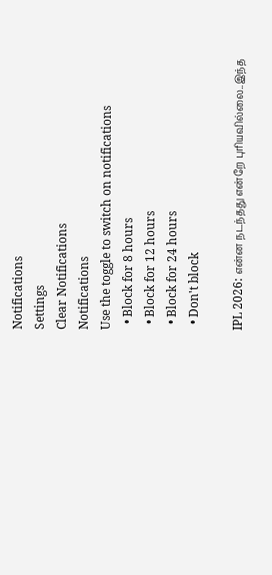Notifications
Settings
Clear Notifications
Notifications
Use the toggle to switch on notifications
  • Block for 8 hours
  • Block for 12 hours
  • Block for 24 hours
  • Don't block

IPL 2026: என்ன நடந்தது என்றே புரியவில்லை..இந்த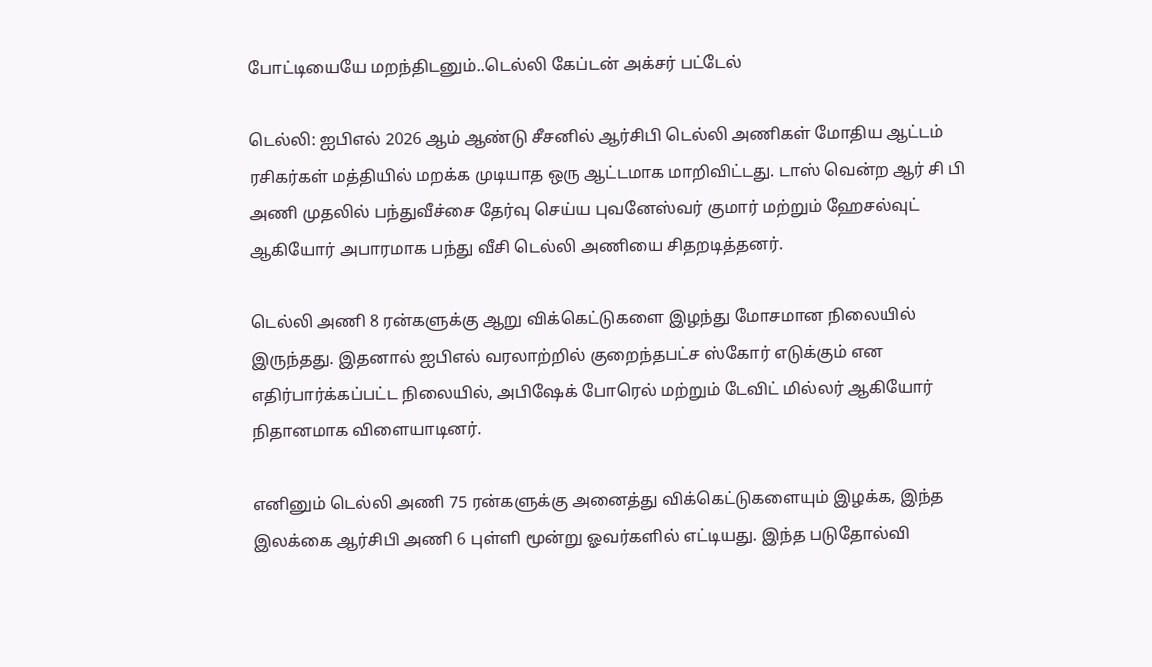போட்டியையே மறந்திடனும்..டெல்லி கேப்டன் அக்சர் பட்டேல்

டெல்லி: ஐபிஎல் 2026 ஆம் ஆண்டு சீசனில் ஆர்சிபி டெல்லி அணிகள் மோதிய ஆட்டம் ரசிகர்கள் மத்தியில் மறக்க முடியாத ஒரு ஆட்டமாக மாறிவிட்டது. டாஸ் வென்ற ஆர் சி பி அணி முதலில் பந்துவீச்சை தேர்வு செய்ய புவனேஸ்வர் குமார் மற்றும் ஹேசல்வுட் ஆகியோர் அபாரமாக பந்து வீசி டெல்லி அணியை சிதறடித்தனர்.

டெல்லி அணி 8 ரன்களுக்கு ஆறு விக்கெட்டுகளை இழந்து மோசமான நிலையில் இருந்தது. இதனால் ஐபிஎல் வரலாற்றில் குறைந்தபட்ச ஸ்கோர் எடுக்கும் என எதிர்பார்க்கப்பட்ட நிலையில், அபிஷேக் போரெல் மற்றும் டேவிட் மில்லர் ஆகியோர் நிதானமாக விளையாடினர்.

எனினும் டெல்லி அணி 75 ரன்களுக்கு அனைத்து விக்கெட்டுகளையும் இழக்க, இந்த இலக்கை ஆர்சிபி அணி 6 புள்ளி மூன்று ஓவர்களில் எட்டியது. இந்த படுதோல்வி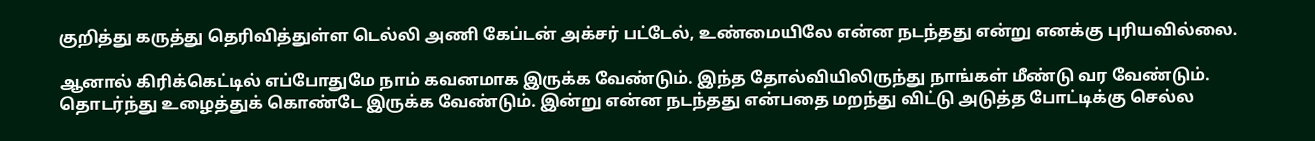குறித்து கருத்து தெரிவித்துள்ள டெல்லி அணி கேப்டன் அக்சர் பட்டேல், உண்மையிலே என்ன நடந்தது என்று எனக்கு புரியவில்லை.

ஆனால் கிரிக்கெட்டில் எப்போதுமே நாம் கவனமாக இருக்க வேண்டும். இந்த தோல்வியிலிருந்து நாங்கள் மீண்டு வர வேண்டும். தொடர்ந்து உழைத்துக் கொண்டே இருக்க வேண்டும். இன்று என்ன நடந்தது என்பதை மறந்து விட்டு அடுத்த போட்டிக்கு செல்ல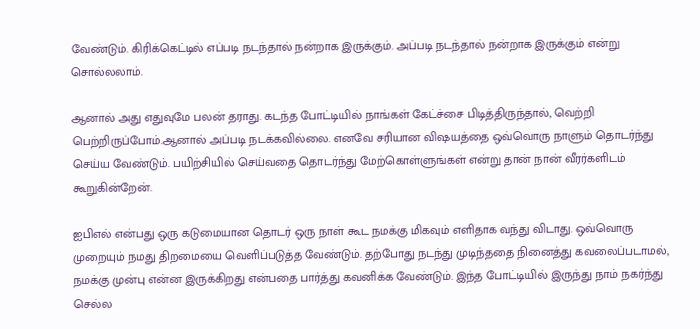வேண்டும். கிரிக்கெட்டில் எப்படி நடந்தால் நன்றாக இருக்கும். அப்படி நடந்தால் நன்றாக இருக்கும் என்று சொல்லலாம்.

ஆனால் அது எதுவுமே பலன் தராது. கடந்த போட்டியில் நாங்கள் கேட்ச்சை பிடித்திருந்தால், வெற்றி பெற்றிருப்போம்.ஆனால் அப்படி நடக்கவில்லை. எனவே சரியான விஷயத்தை ஒவ்வொரு நாளும் தொடர்ந்து செய்ய வேண்டும். பயிற்சியில் செய்வதை தொடர்ந்து மேற்கொள்ளுங்கள் என்று தான் நான் வீரர்களிடம் கூறுகின்றேன்.

ஐபிஎல் என்பது ஒரு கடுமையான தொடர் ஒரு நாள் கூட நமக்கு மிகவும் எளிதாக வந்து விடாது. ஒவ்வொரு முறையும் நமது திறமையை வெளிப்படுத்த வேண்டும். தற்போது நடந்து முடிந்ததை நினைத்து கவலைப்படாமல், நமக்கு முன்பு என்ன இருக்கிறது என்பதை பார்த்து கவனிக்க வேண்டும். இந்த போட்டியில் இருந்து நாம் நகர்ந்து செல்ல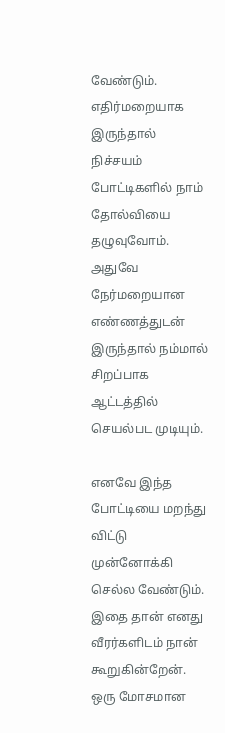வேண்டும். எதிர்மறையாக இருந்தால் நிச்சயம் போட்டிகளில் நாம் தோல்வியை தழுவுவோம். அதுவே நேர்மறையான எண்ணத்துடன் இருந்தால் நம்மால் சிறப்பாக ஆட்டத்தில் செயல்பட முடியும்.

எனவே இந்த போட்டியை மறந்து விட்டு முன்னோக்கி செல்ல வேண்டும். இதை தான் எனது வீரர்களிடம் நான் கூறுகின்றேன். ஒரு மோசமான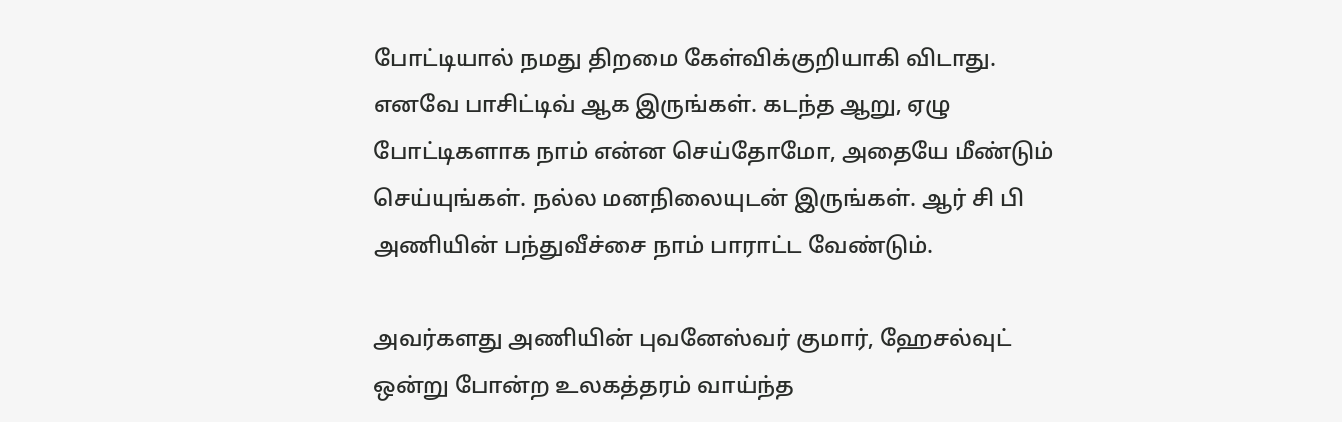போட்டியால் நமது திறமை கேள்விக்குறியாகி விடாது. எனவே பாசிட்டிவ் ஆக இருங்கள். கடந்த ஆறு, ஏழு போட்டிகளாக நாம் என்ன செய்தோமோ, அதையே மீண்டும் செய்யுங்கள். நல்ல மனநிலையுடன் இருங்கள். ஆர் சி பி அணியின் பந்துவீச்சை நாம் பாராட்ட வேண்டும்.

அவர்களது அணியின் புவனேஸ்வர் குமார், ஹேசல்வுட் ஒன்று போன்ற உலகத்தரம் வாய்ந்த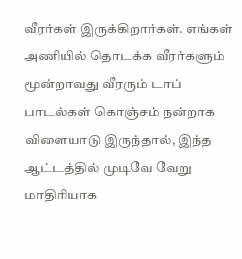வீரர்கள் இருக்கிறார்கள். எங்கள் அணியில் தொடக்க வீரர்களும் மூன்றாவது வீரரும் டாப் பாடல்கள் கொஞ்சம் நன்றாக விளையாடு இருந்தால், இந்த ஆட்டத்தில் முடிவே வேறு மாதிரியாக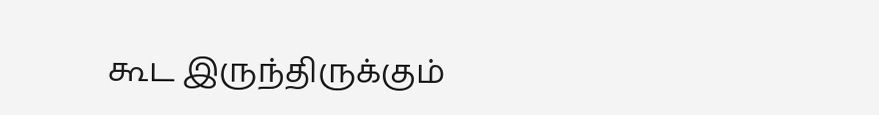கூட இருந்திருக்கும்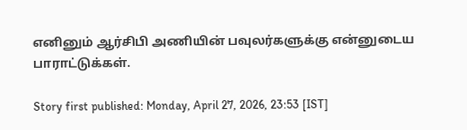எனினும் ஆர்சிபி அணியின் பவுலர்களுக்கு என்னுடைய பாராட்டுக்கள்.

Story first published: Monday, April 27, 2026, 23:53 [IST]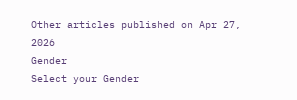Other articles published on Apr 27, 2026
Gender
Select your Gender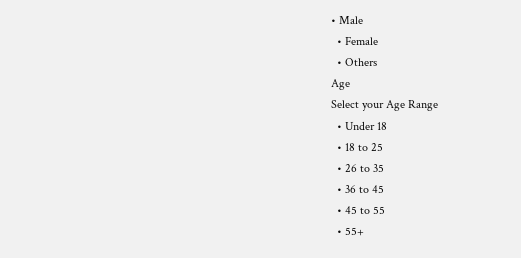• Male
  • Female
  • Others
Age
Select your Age Range
  • Under 18
  • 18 to 25
  • 26 to 35
  • 36 to 45
  • 45 to 55
  • 55+